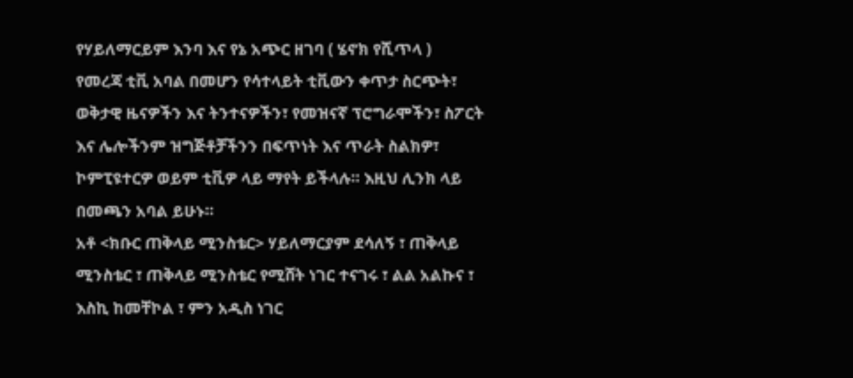የሃይለማርይም እንባ እና የኔ አጭር ዘገባ ( ሄኖክ የሺጥላ )
የመረጃ ቲቪ አባል በመሆን የሳተላይት ቲቪውን ቀጥታ ስርጭት፣ ወቅታዊ ዜናዎችን እና ትንተናዎችን፣ የመዝናኛ ፕሮግራሞችን፣ ስፖርት እና ሌሎችንም ዝግጅቶቻችንን በፍጥነት እና ጥራት ስልክዎ፣ ኮምፒዩተርዎ ወይም ቲቪዎ ላይ ማየት ይችላሉ። እዚህ ሊንክ ላይ በመጫን አባል ይሁኑ።
አቶ <ክቡር ጠቅላይ ሚንስቴር> ሃይለማርያም ደሳለኝ ፣ ጠቅላይ ሚንስቴር ፣ ጠቅላይ ሚንስቴር የሚሸት ነገር ተናገሩ ፣ ልል አልኩና ፣ እስኪ ከመቸኮል ፣ ምን አዲስ ነገር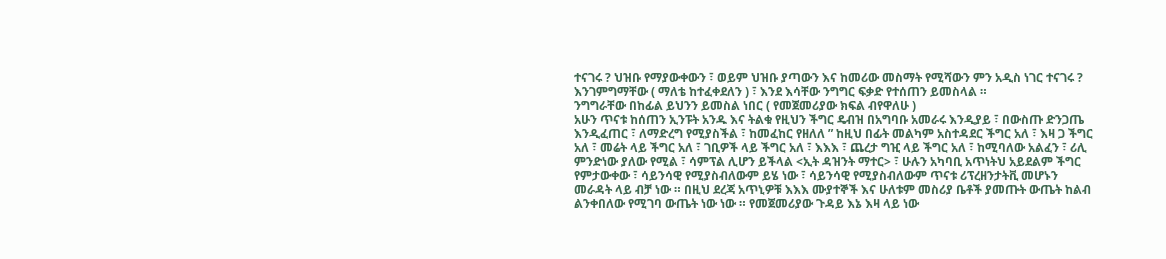ተናገሩ ? ህዝቡ የማያውቀውን ፣ ወይም ህዝቡ ያጣውን እና ከመሪው መስማት የሚሻውን ምን አዲስ ነገር ተናገሩ ?
እንገምግማቸው ( ማለቴ ከተፈቀደለን ) ፣ እንደ እሳቸው ንግግር ፍቃድ የተሰጠን ይመስላል ።
ንግግራቸው በከፊል ይህንን ይመስል ነበር ( የመጀመሪያው ክፍል ብየዋለሁ )
አሁን ጥናቱ ከሰጠን ኢንፑት አንዱ እና ትልቁ የዚህን ችግር ዴብዝ በአግባቡ አመራሩ እንዲያይ ፣ በውስጡ ድንጋጤ እንዲፈጠር ፣ ለማድረግ የሚያስችል ፣ ከመፈከር የዘለለ ” ከዚህ በፊት መልካም አስተዳደር ችግር አለ ፣ እዛ ጋ ችግር አለ ፣ መሬት ላይ ችግር አለ ፣ ገቢዎች ላይ ችግር አለ ፣ እእእ ፣ ጨረታ ግዢ ላይ ችግር አለ ፣ ከሚባለው አልፈን ፣ ሪሊ ምንድነው ያለው የሚል ፣ ሳምፕል ሊሆን ይችላል <ኢት ዳዝንት ማተር> ፣ ሁሉን አካባቢ አጥነትህ አይደልም ችግር የምታውቀው ፣ ሳይንሳዊ የሚያስብለውም ይሄ ነው ፣ ሳይንሳዊ የሚያስብለውም ጥናቱ ሪፕረዘንታትቪ መሆኑን መራዳት ላይ ብቻ ነው ። በዚህ ደረጃ አጥኒዎቹ እእእ ሙያተኞች እና ሁለቱም መስሪያ ቤቶች ያመጡት ውጤት ከልብ ልንቀበለው የሚገባ ውጤት ነው ነው ። የመጀመሪያው ጉዳይ እኔ እዛ ላይ ነው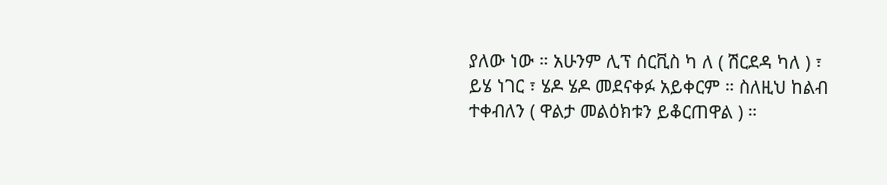ያለው ነው ። አሁንም ሊፕ ሰርቪስ ካ ለ ( ሽርደዳ ካለ ) ፣ ይሄ ነገር ፣ ሄዶ ሄዶ መደናቀፉ አይቀርም ። ስለዚህ ከልብ ተቀብለን ( ዋልታ መልዕክቱን ይቆርጠዋል ) ።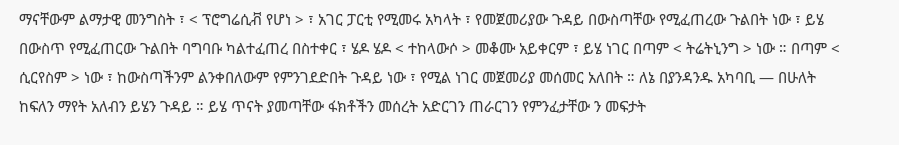ማናቸውም ልማታዊ መንግስት ፣ < ፕሮግሬሲቭ የሆነ > ፣ አገር ፓርቲ የሚመሩ አካላት ፣ የመጀመሪያው ጉዳይ በውስጣቸው የሚፈጠረው ጉልበት ነው ፣ ይሄ በውስጥ የሚፈጠርው ጉልበት ባግባቡ ካልተፈጠረ በስተቀር ፣ ሄዶ ሄዶ < ተከላውሶ > መቆሙ አይቀርም ፣ ይሄ ነገር በጣም < ትሬትኒንግ > ነው ። በጣም < ሲርየስም > ነው ፣ ከውስጣችንም ልንቀበለውም የምንገደድበት ጉዳይ ነው ፣ የሚል ነገር መጀመሪያ መሰመር አለበት ። ለኔ በያንዳንዱ አካባቢ — በሁለት ከፍለን ማየት አለብን ይሄን ጉዳይ ። ይሄ ጥናት ያመጣቸው ፋክቶችን መሰረት አድርገን ጠራርገን የምንፈታቸው ን መፍታት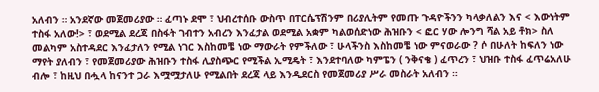አለብን ። አንደኛው መጀመሪያው ። ፈጣኑ ደሞ ፣ ህብረተሰቡ ውስጥ በፐርሴፕሽንም በሪያሊትም የመጡ ጉዳዮችንን ካላቃለልን እና < እውነትም ተስፋ አለው!> ፣ ወደሚል ደረጃ በስፋት ገብተን አብረን እንፈታል ወደሚል አቋም ካልወሰድነው ሕዝቡን < ፎር ሃው ሎንግ ሻል አይ ቶክ> ስለ መልካም አስተዳደር እንፈታለን የሚል ነገር እስከመቼ ነው ማውራት የምችለው ፣ ሁላችንስ እስከመቼ ነው ምናወራው ? ሶ በሁለት ከፍለን ነው ማየት ያለብን ፣ የመጀመሪያው ሕዝቡን ተስፋ ሊያስጭር የሚችል ኢሚዴት ፣ እንደተባለው ካምፔን ( ንቅናቄ ) ፈጥረን ፣ ህዝቡ ተስፋ ፈጥሬአለሁ ብሎ ፣ ከዚህ በሗላ ከናንተ ጋራ እሟሟታለሁ የሚልበት ደረጃ ላይ እንዲደርስ የመጀመሪያ ሥራ መስራት አለብን ።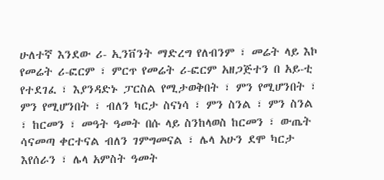ሁለተኛ እንደው ሪ- ኢንቨንት ማድረግ የለብንም ፣ መሬት ላይ እኮ የመሬት ሪ-ፎርም ፣ ምርጥ የመሬት ሪ-ፎርም አዘጋጅተን በ አይ-ቲ የተደገፈ ፣ እያንዳድኑ ፓርስል የሚታወቅበት ፣ ምን የሚሆንበት ፣ ምን የሚሆንበት ፣ ብለን ካርታ ስናነሳ ፣ ምን ስንል ፣ ምን ስንል ፣ ከርመን ፣ መዓት ዓመት በሱ ላይ ስንከላወስ ከርመን ፣ ውጤት ሳናመጣ ቀርተናል ብለን ገምግመናል ፣ ሌላ አሁን ደሞ ካርታ እየሰራን ፣ ሌላ አምስት ዓመት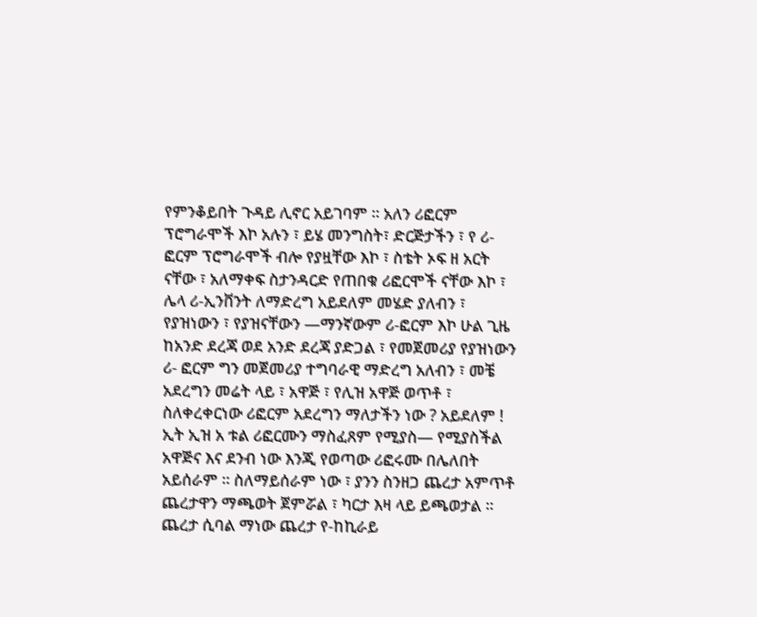የምንቆይበት ጉዳይ ሊኖር አይገባም ። አለን ሪፎርም ፕሮግራሞች እኮ አሉን ፣ ይሄ መንግስት፣ ድርጅታችን ፣ የ ሪ-ፎርም ፕሮግራሞች ብሎ የያዟቸው እኮ ፣ ስቴት ኦፍ ዘ አርት ናቸው ፣ አለማቀፍ ስታንዳርድ የጠበቁ ሪፎርሞች ናቸው እኮ ፣ ሌላ ሪ-ኢንቨንት ለማድረግ አይደለም መሄድ ያለብን ፣ የያዝነውን ፣ የያዝናቸውን —ማንኛውም ሪ-ፎርም እኮ ሁል ጊዜ ከአንድ ደረጃ ወደ አንድ ደረጃ ያድጋል ፣ የመጀመሪያ የያዝነውን ሪ- ፎርም ግን መጀመሪያ ተግባራዊ ማድረግ አለብን ፣ መቼ አደረግን መሬት ላይ ፣ አዋጅ ፣ የሊዝ አዋጅ ወጥቶ ፣ ስለቀረቀርነው ሪፎርም አደረግን ማለታችን ነው ? አይደለም ! ኢት ኢዝ አ ቱል ሪፎርሙን ማስፈጸም የሚያስ— የሚያስችል አዋጅና እና ደንብ ነው እንጂ የወጣው ሪፎሩሙ በሌለበት አይሰራም ። ስለማይሰራም ነው ፣ ያንን ስንዘጋ ጨረታ አምጥቶ ጨረታዋን ማጫወት ጀምሯል ፣ ካርታ እዛ ላይ ይጫወታል ። ጨረታ ሲባል ማነው ጨረታ የ-ከኪራይ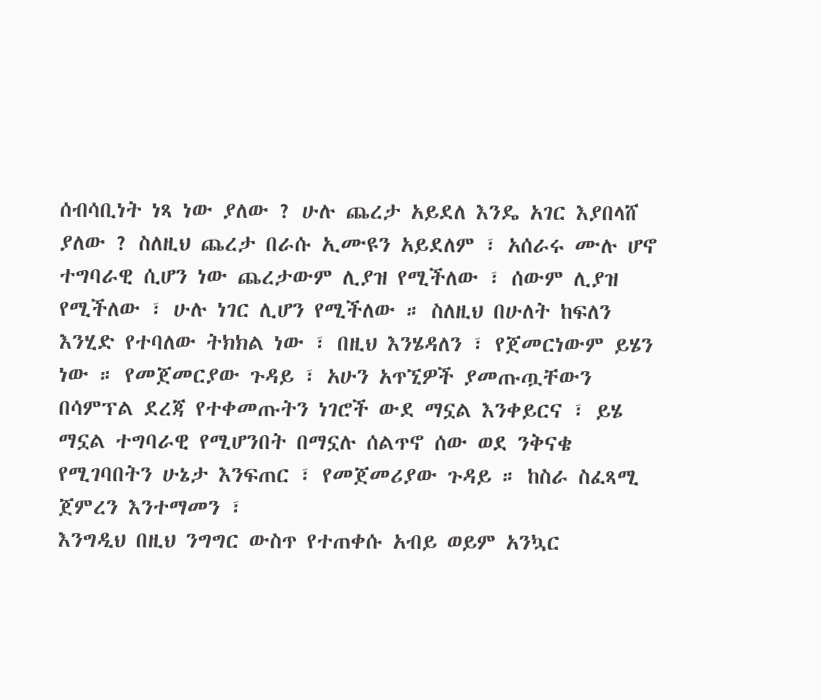ሰብሳቢነት ነጻ ነው ያለው ? ሁሉ ጨረታ አይደለ እንዴ አገር እያበላሸ ያለው ? ስለዚህ ጨረታ በራሱ ኢሙዩን አይደለም ፣ አሰራሩ ሙሉ ሆኖ ተግባራዊ ሲሆን ነው ጨረታውም ሊያዝ የሚችለው ፣ ሰውም ሊያዝ የሚችለው ፣ ሁሉ ነገር ሊሆን የሚችለው ። ስለዚህ በሁለት ከፍለን እንሂድ የተባለው ትክክል ነው ፣ በዚህ እንሄዳለን ፣ የጀመርነውም ይሄን ነው ። የመጀመርያው ጉዳይ ፣ አሁን አጥኚዎች ያመጡጧቸውን በሳምፕል ደረጃ የተቀመጡትን ነገሮች ውደ ማኗል እንቀይርና ፣ ይሄ ማኗል ተግባራዊ የሚሆንበት በማኗሉ ሰልጥኖ ሰው ወደ ንቅናቄ የሚገባበትን ሁኔታ እንፍጠር ፣ የመጀመሪያው ጉዳይ ። ከስራ ስፈጻሚ ጀምረን እንተማመን ፣
እንግዲህ በዚህ ንግግር ውስጥ የተጠቀሱ አብይ ወይም አንኳር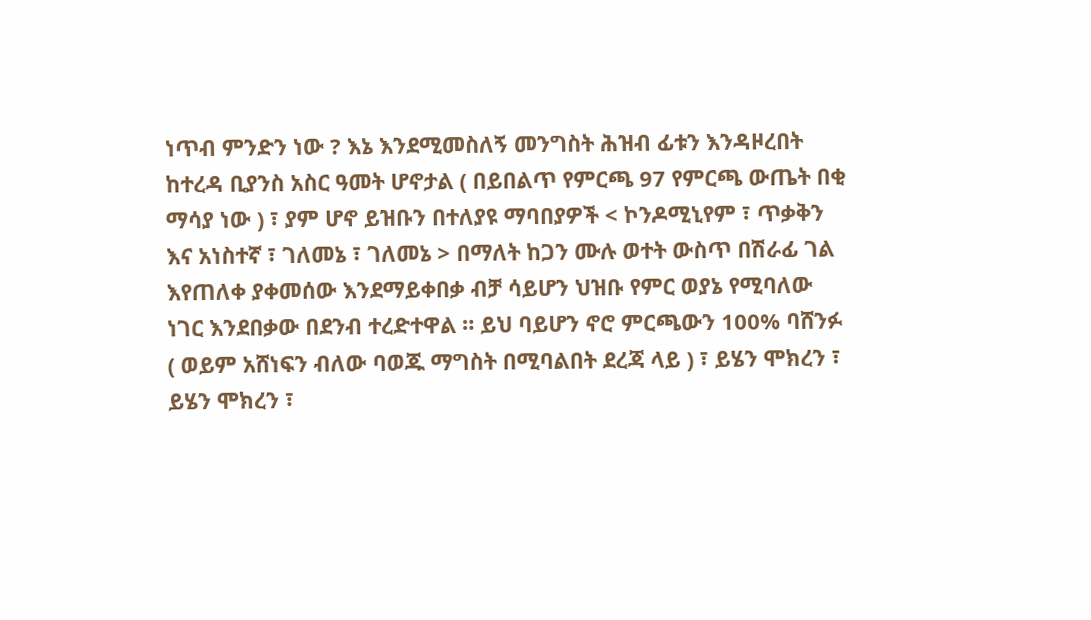ነጥብ ምንድን ነው ? እኔ እንደሚመስለኝ መንግስት ሕዝብ ፊቱን እንዳዞረበት ከተረዳ ቢያንስ አስር ዓመት ሆኖታል ( በይበልጥ የምርጫ 97 የምርጫ ውጤት በቂ ማሳያ ነው ) ፣ ያም ሆኖ ይዝቡን በተለያዩ ማባበያዎች < ኮንዶሚኒየም ፣ ጥቃቅን እና አነስተኛ ፣ ገለመኔ ፣ ገለመኔ > በማለት ከጋን ሙሉ ወተት ውስጥ በሽራፊ ገል እየጠለቀ ያቀመሰው እንደማይቀበቃ ብቻ ሳይሆን ህዝቡ የምር ወያኔ የሚባለው ነገር እንደበቃው በደንብ ተረድተዋል ። ይህ ባይሆን ኖሮ ምርጫውን 100% ባሸንፉ ( ወይም አሸነፍን ብለው ባወጁ ማግስት በሚባልበት ደረጃ ላይ ) ፣ ይሄን ሞክረን ፣ ይሄን ሞክረን ፣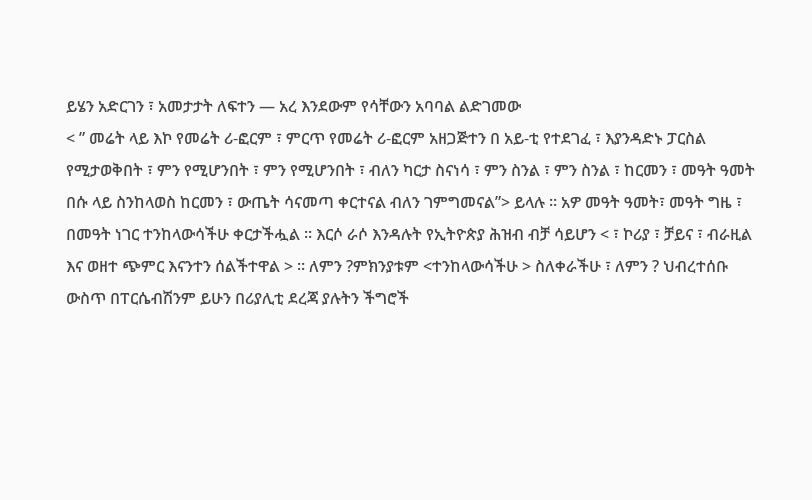ይሄን አድርገን ፣ አመታታት ለፍተን — አረ እንደውም የሳቸውን አባባል ልድገመው
< ” መሬት ላይ እኮ የመሬት ሪ-ፎርም ፣ ምርጥ የመሬት ሪ-ፎርም አዘጋጅተን በ አይ-ቲ የተደገፈ ፣ እያንዳድኑ ፓርስል የሚታወቅበት ፣ ምን የሚሆንበት ፣ ምን የሚሆንበት ፣ ብለን ካርታ ስናነሳ ፣ ምን ስንል ፣ ምን ስንል ፣ ከርመን ፣ መዓት ዓመት በሱ ላይ ስንከላወስ ከርመን ፣ ውጤት ሳናመጣ ቀርተናል ብለን ገምግመናል”> ይላሉ ። አዎ መዓት ዓመት፣ መዓት ግዜ ፣ በመዓት ነገር ተንከላውሳችሁ ቀርታችሗል ። እርሶ ራሶ እንዳሉት የኢትዮጵያ ሕዝብ ብቻ ሳይሆን < ፣ ኮሪያ ፣ ቻይና ፣ ብራዚል እና ወዘተ ጭምር እናንተን ሰልችተዋል > ። ለምን ?ምክንያቱም <ተንከላውሳችሁ > ስለቀራችሁ ፣ ለምን ? ህብረተሰቡ ውስጥ በፐርሴብሽንም ይሁን በሪያሊቲ ደረጃ ያሉትን ችግሮች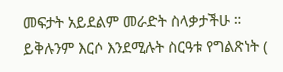መፍታት አይደልም መራድት ስላቃታችሁ ። ይቅሉንም እርሶ እንደሚሉት ስርዓቱ የግልጽነት (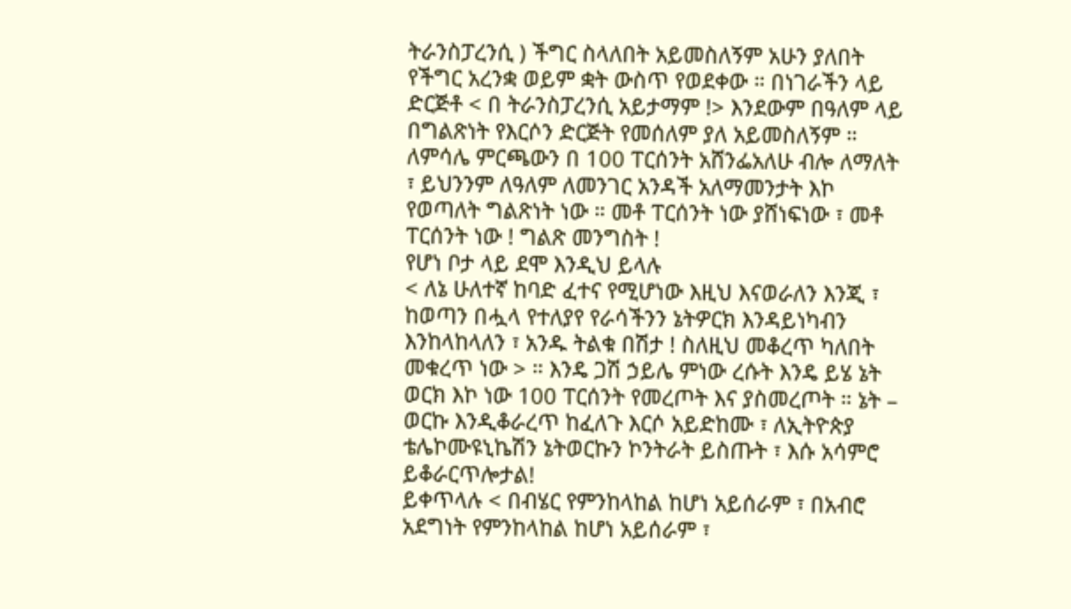ትራንስፓረንሲ ) ችግር ስላለበት አይመስለኝም አሁን ያለበት የችግር አረንቋ ወይም ቋት ውስጥ የወደቀው ። በነገራችን ላይ ድርጅቶ < በ ትራንስፓረንሲ አይታማም !> እንደውም በዓለም ላይ በግልጽነት የእርሶን ድርጅት የመሰለም ያለ አይመስለኝም ። ለምሳሌ ምርጫውን በ 100 ፐርሰንት አሸንፌአለሁ ብሎ ለማለት ፣ ይህንንም ለዓለም ለመንገር አንዳች አለማመንታት እኮ የወጣለት ግልጽነት ነው ። መቶ ፐርሰንት ነው ያሸነፍነው ፣ መቶ ፐርሰንት ነው ! ግልጽ መንግስት !
የሆነ ቦታ ላይ ደሞ እንዲህ ይላሉ
< ለኔ ሁለተኛ ከባድ ፈተና የሚሆነው እዚህ እናወራለን እንጂ ፣ ከወጣን በሗላ የተለያየ የራሳችንን ኔትዎርክ እንዳይነካብን እንከላከላለን ፣ አንዱ ትልቁ በሽታ ! ስለዚህ መቆረጥ ካለበት መቁረጥ ነው > ። እንዴ ጋሽ ኃይሌ ምነው ረሱት እንዴ ይሄ ኔት ወርክ እኮ ነው 100 ፐርሰንት የመረጦት እና ያስመረጦት ። ኔት – ወርኩ እንዲቆራረጥ ከፈለጉ እርሶ አይድከሙ ፣ ለኢትዮጵያ ቴሌኮሙዩኒኬሽን ኔትወርኩን ኮንትራት ይስጡት ፣ እሱ አሳምሮ ይቆራርጥሎታል!
ይቀጥላሉ < በብሄር የምንከላከል ከሆነ አይሰራም ፣ በአብሮ አደግነት የምንከላከል ከሆነ አይሰራም ፣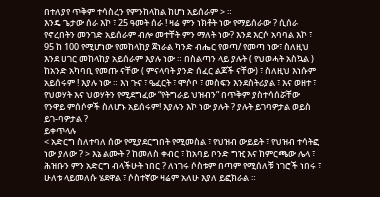በተለያየ ጥቅም ተሳስረን የምንከላከል ከሆነ አይሰራም > ።
እንዴ ጌታው ሰራ እኮ ፣ 25 ዓመት ሰራ ! ዛሬ ምን ነክቶት ነው የማይሰራው ? ሲሰራ የኖረበትን መንገድ አይሰራም ብሎ መተቸት ምን ማለት ነው? እንደ እርሶ አባባል እኮ ፣ 95 ከ 100 የሚሆነው የመከላከያ ጀነራል ካንድ ብሔር የወጣ/ የመጣ ነው፣ ስለዚህ እንደ ሀገር መከላከያ አይሰራም እያሉ ነው ። በስልጣን ላይ ያሉት ( የህወሓት አስኳል ) ከአንድ አካባቢ የመጡ ናቸው ( ምናላባት ያንድ ሰፈር ልጆች ናቸው) ፣ ስለዚህ እነሱም አይሰሩም ! እያሉ ነው ። እነ ጉና ፣ ዔፈርት ፣ ሞሶቦ ፣ መስፍን እንደስትሪያል ፣ እና ወዘተ ፣ የህወሃት እና ህወሃትን የሚደግፈው “የትግራይ ህዝብን” በጥቅም ያስተሳሰሯቸው የንዋይ ምሰሶዎች ስለሆኑ አይሰሩም! እያሉን እኮ ነው ያሉት ? ያሉት ይገባዎታል ወይስ ይገ-ባዎታል ?
ይቀጥላሉ
< አድርግ ስለተባለ ሰው የሚያደርግበት የሚመስል ፣ የህዝብ ውይይት ፣ የህዝብ ተሳትፎ ነው ያለው ? > እኔ ልሙት ? ከመለስ ቀብር ፣ ከአባይ ቦንድ ግዢ እና ከምርጫው ሌላ ፣ ሕዝቡን ምን አድርግ ብላችሁት ነበር ? ለነገሩ ሶስቱም በጣም የሚሰለቹ ነገሮች ነበሩ ፣ ሁለቱ ላይመለሱ ሄደዋል ፣ ሶስተኛው ዛሬም አለሁ እያለ ይፎክራል ።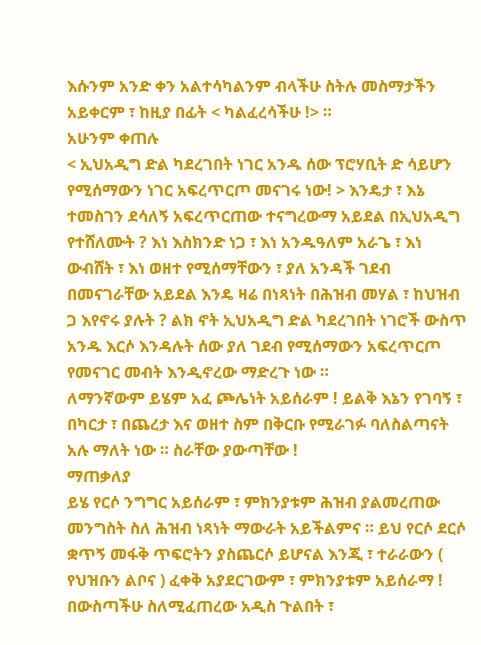እሱንም አንድ ቀን አልተሳካልንም ብላችሁ ስትሉ መስማታችን አይቀርም ፣ ከዚያ በፊት < ካልፈረሳችሁ !> ።
አሁንም ቀጠሉ
< ኢህአዲግ ድል ካደረገበት ነገር አንዱ ሰው ፕሮሃቢት ድ ሳይሆን የሚሰማውን ነገር አፍረጥርጦ መናገሩ ነው! > እንዴታ ፣ እኔ ተመስገን ደሳለኝ አፍረጥርጠው ተናግረውማ አይደል በኢህአዲግ የተሸለሙት ? እነ እስክንድ ነጋ ፣ እነ አንዱዓለም አራጌ ፣ እነ ውብሸት ፣ እነ ወዘተ የሚሰማቸውን ፣ ያለ አንዳች ገደብ በመናገራቸው አይደል እንዴ ዛሬ በነጻነት በሕዝብ መሃል ፣ ከህዝብ ጋ እየኖሩ ያሉት ? ልክ ኖት ኢህአዲግ ድል ካደረገበት ነገሮች ውስጥ አንዱ እርሶ እንዳሉት ሰው ያለ ገደብ የሚሰማውን አፍረጥርጦ የመናገር መብት እንዲኖረው ማድረጉ ነው ።
ለማንኛውም ይሄም አፈ ጮሌነት አይሰራም ! ይልቅ እኔን የገባኝ ፣ በካርታ ፣ በጨረታ እና ወዘተ ስም በቅርቡ የሚራገፉ ባለስልጣናት አሉ ማለት ነው ። ስራቸው ያውጣቸው !
ማጠቃለያ
ይሄ የርሶ ንግግር አይሰራም ፣ ምክንያቱም ሕዝብ ያልመረጠው መንግስት ስለ ሕዝብ ነጻነት ማውራት አይችልምና ። ይህ የርሶ ደርሶ ቋጥኝ መፋቅ ጥፍሮትን ያስጨርሶ ይሆናል እንጂ ፣ ተራራውን ( የህዝቡን ልቦና ) ፈቀቅ አያደርገውም ፣ ምክንያቱም አይሰራማ ! በውስጣችሁ ስለሚፈጠረው አዲስ ጉልበት ፣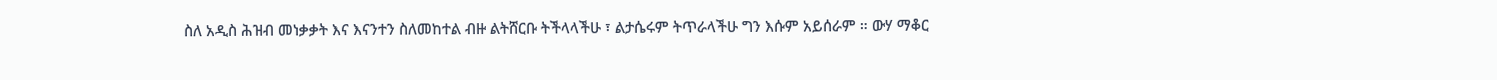ስለ አዲስ ሕዝብ መነቃቃት እና እናንተን ስለመከተል ብዙ ልትሸርቡ ትችላላችሁ ፣ ልታሴሩም ትጥራላችሁ ግን እሱም አይሰራም ። ውሃ ማቆር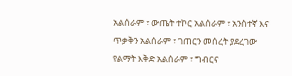አልሰራም ፣ ውጤት ተኮር አልሰራም ፣ አንስተኛ እና ጥቃቅን አልሰራም ፣ ገጠርን መሰረት ያደረገው የልማት እቅድ አልሰራም ፣ ግብርና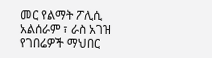መር የልማት ፖሊሲ አልሰራም ፣ ራስ አገዝ የገበሬዎች ማህበር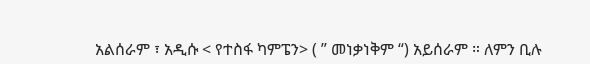አልሰራም ፣ አዲሱ < የተስፋ ካምፔን> ( ” መነቃነቅም “) አይሰራም ። ለምን ቢሉ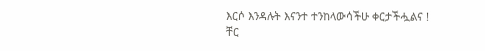እርሶ እንዳሉት እናንተ ተንከላውሳችሁ ቀርታችሗልና !
ቸር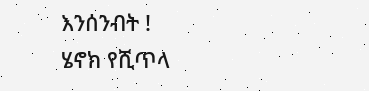እንሰንብት !
ሄኖክ የሺጥላ